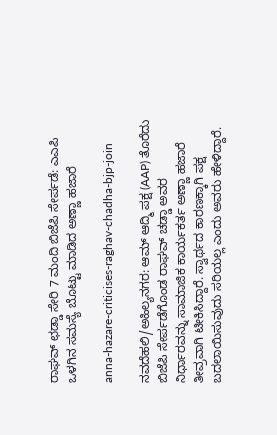ರಾಘವ್ ಛಡ್ಡಾ ಸೇರಿ 7 ಮಂದಿ ಬಿಜೆಪಿ ಸೇರ್ಪಡೆ: ಎಎಪಿ ಒಳಗಿನ ಸಮಸ್ಯೆ ಬೊಟ್ಟು ಮಾಡಿದ ಅಣ್ಣಾ ಹಜಾರೆ

anna-hazare-criticises-raghav-chadha-bjp-join

ನವದೆಹಲಿ/ಅಹಿಲ್ಯನಗರ: ಆಮ್ ಆದ್ಮಿ ಪಕ್ಷ (AAP) ತೊರೆದು ಬಿಜೆಪಿ ಸೇರ್ಪಡೆಗೊಂಡ ರಾಘವ್ ಚಡ್ಡಾ ಅವರ ನಿರ್ಧಾರವನ್ನು ಸಾಮಾಜಿಕ ಕಾರ್ಯಕರ್ತ ಅಣ್ಣಾ ಹಜಾರೆ ತೀವ್ರವಾಗಿ ಟೀಕಿಸಿದ್ದಾರೆ. ಸ್ವಾರ್ಥದ ಕಾರಣಕ್ಕಾಗಿ ಪಕ್ಷ ಬದಲಾಯಿಸುವುದು ಸರಿಯಲ್ಲ ಎಂದು ಅವರು ಹೇಳಿದ್ದಾರೆ.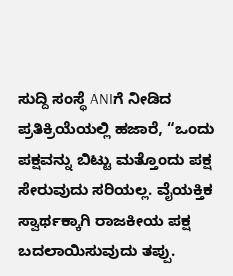ಸುದ್ದಿ ಸಂಸ್ಥೆ ANIಗೆ ನೀಡಿದ ಪ್ರತಿಕ್ರಿಯೆಯಲ್ಲಿ ಹಜಾರೆ, “ಒಂದು ಪಕ್ಷವನ್ನು ಬಿಟ್ಟು ಮತ್ತೊಂದು ಪಕ್ಷ ಸೇರುವುದು ಸರಿಯಲ್ಲ. ವೈಯಕ್ತಿಕ ಸ್ವಾರ್ಥಕ್ಕಾಗಿ ರಾಜಕೀಯ ಪಕ್ಷ ಬದಲಾಯಿಸುವುದು ತಪ್ಪು.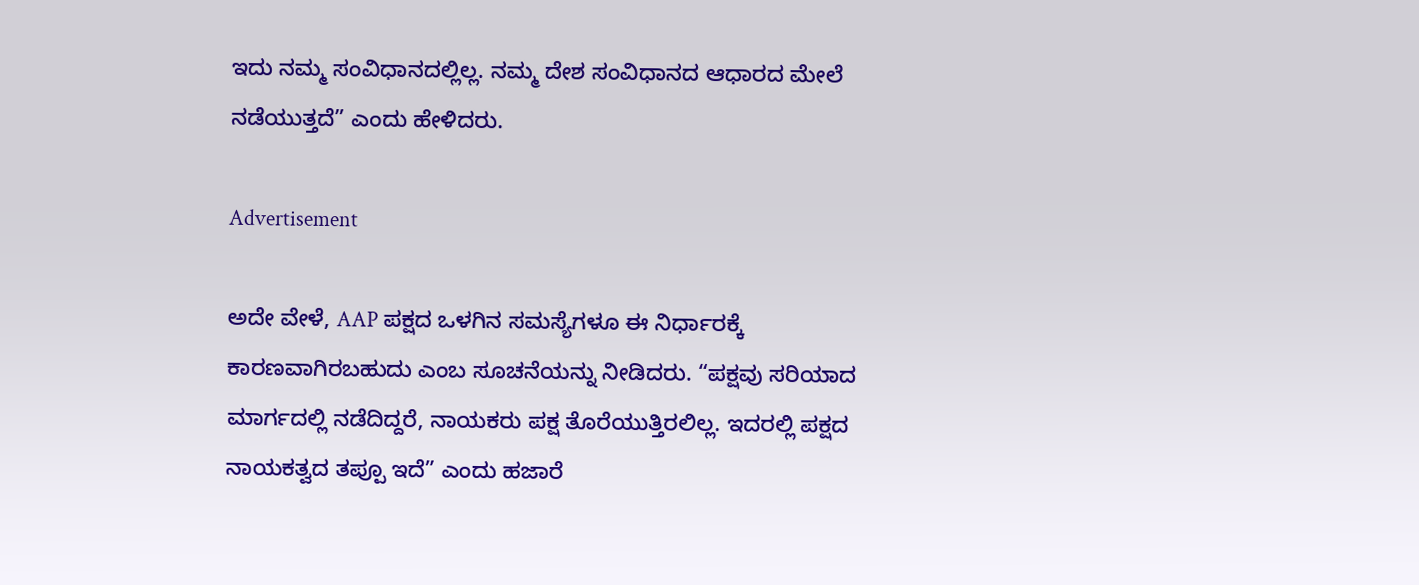ಇದು ನಮ್ಮ ಸಂವಿಧಾನದಲ್ಲಿಲ್ಲ. ನಮ್ಮ ದೇಶ ಸಂವಿಧಾನದ ಆಧಾರದ ಮೇಲೆ ನಡೆಯುತ್ತದೆ” ಎಂದು ಹೇಳಿದರು.

Advertisement

ಅದೇ ವೇಳೆ, AAP ಪಕ್ಷದ ಒಳಗಿನ ಸಮಸ್ಯೆಗಳೂ ಈ ನಿರ್ಧಾರಕ್ಕೆ ಕಾರಣವಾಗಿರಬಹುದು ಎಂಬ ಸೂಚನೆಯನ್ನು ನೀಡಿದರು. “ಪಕ್ಷವು ಸರಿಯಾದ ಮಾರ್ಗದಲ್ಲಿ ನಡೆದಿದ್ದರೆ, ನಾಯಕರು ಪಕ್ಷ ತೊರೆಯುತ್ತಿರಲಿಲ್ಲ. ಇದರಲ್ಲಿ ಪಕ್ಷದ ನಾಯಕತ್ವದ ತಪ್ಪೂ ಇದೆ” ಎಂದು ಹಜಾರೆ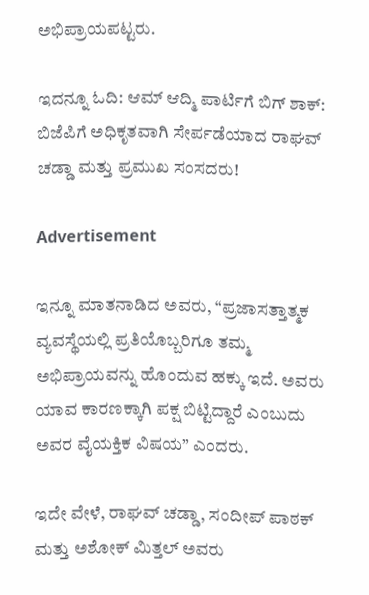ಅಭಿಪ್ರಾಯಪಟ್ಟರು.

ಇದನ್ನೂ ಓದಿ: ಆಮ್ ಆದ್ಮಿ ಪಾರ್ಟಿಗೆ ಬಿಗ್ ಶಾಕ್: ಬಿಜೆಪಿಗೆ ಅಧಿಕೃತವಾಗಿ ಸೇರ್ಪಡೆಯಾದ ರಾಘವ್ ಚಡ್ಡಾ ಮತ್ತು ಪ್ರಮುಖ ಸಂಸದರು!

Advertisement

ಇನ್ನೂ ಮಾತನಾಡಿದ ಅವರು, “ಪ್ರಜಾಸತ್ತಾತ್ಮಕ ವ್ಯವಸ್ಥೆಯಲ್ಲಿ ಪ್ರತಿಯೊಬ್ಬರಿಗೂ ತಮ್ಮ ಅಭಿಪ್ರಾಯವನ್ನು ಹೊಂದುವ ಹಕ್ಕು ಇದೆ. ಅವರು ಯಾವ ಕಾರಣಕ್ಕಾಗಿ ಪಕ್ಷ ಬಿಟ್ಟಿದ್ದಾರೆ ಎಂಬುದು ಅವರ ವೈಯಕ್ತಿಕ ವಿಷಯ” ಎಂದರು.

ಇದೇ ವೇಳೆ, ರಾಘವ್ ಚಡ್ಡಾ, ಸಂದೀಪ್ ಪಾಠಕ್ ಮತ್ತು ಅಶೋಕ್ ಮಿತ್ತಲ್ ಅವರು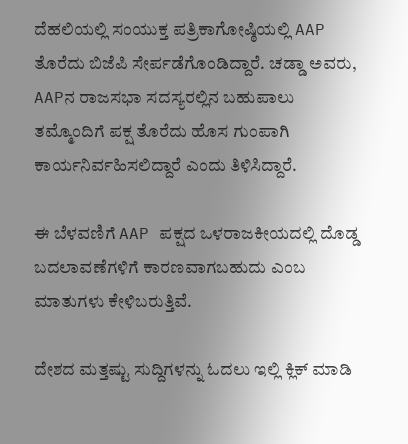ದೆಹಲಿಯಲ್ಲಿ ಸಂಯುಕ್ತ ಪತ್ರಿಕಾಗೋಷ್ಠಿಯಲ್ಲಿ AAP ತೊರೆದು ಬಿಜೆಪಿ ಸೇರ್ಪಡೆಗೊಂಡಿದ್ದಾರೆ. ಚಡ್ಡಾ ಅವರು, AAPನ ರಾಜಸಭಾ ಸದಸ್ಯರಲ್ಲಿನ ಬಹುಪಾಲು ತಮ್ಮೊಂದಿಗೆ ಪಕ್ಷ ತೊರೆದು ಹೊಸ ಗುಂಪಾಗಿ ಕಾರ್ಯನಿರ್ವಹಿಸಲಿದ್ದಾರೆ ಎಂದು ತಿಳಿಸಿದ್ದಾರೆ.

ಈ ಬೆಳವಣಿಗೆ AAP ಪಕ್ಷದ ಒಳರಾಜಕೀಯದಲ್ಲಿ ದೊಡ್ಡ ಬದಲಾವಣೆಗಳಿಗೆ ಕಾರಣವಾಗಬಹುದು ಎಂಬ ಮಾತುಗಳು ಕೇಳಿಬರುತ್ತಿವೆ.

ದೇಶದ ಮತ್ತಷ್ಟು ಸುದ್ದಿಗಳನ್ನು ಓದಲು ಇಲ್ಲಿ ಕ್ಲಿಕ್‌ ಮಾಡಿ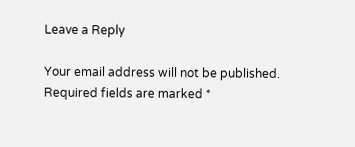Leave a Reply

Your email address will not be published. Required fields are marked *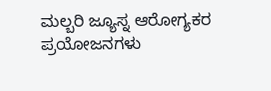ಮಲ್ಬರಿ ಜ್ಯೂಸ್ನ ಆರೋಗ್ಯಕರ ಪ್ರಯೋಜನಗಳು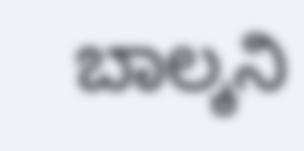ಬಾಲ್ಕನಿ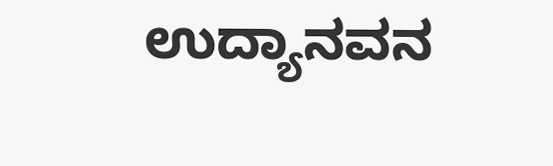ಉದ್ಯಾನವನ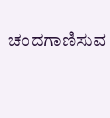ಚಂದಗಾಣಿಸುವ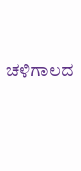ಚಳಿಗಾಲದ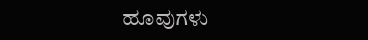ಹೂವುಗಳು